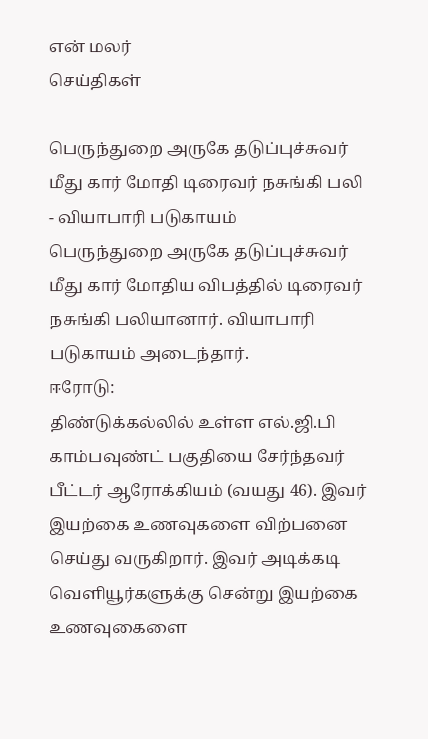என் மலர்
செய்திகள்

பெருந்துறை அருகே தடுப்புச்சுவர் மீது கார் மோதி டிரைவர் நசுங்கி பலி - வியாபாரி படுகாயம்
பெருந்துறை அருகே தடுப்புச்சுவர் மீது கார் மோதிய விபத்தில் டிரைவர் நசுங்கி பலியானார். வியாபாரி படுகாயம் அடைந்தார்.
ஈரோடு:
திண்டுக்கல்லில் உள்ள எல்.ஜி.பி காம்பவுண்ட் பகுதியை சேர்ந்தவர் பீட்டர் ஆரோக்கியம் (வயது 46). இவர் இயற்கை உணவுகளை விற்பனை செய்து வருகிறார். இவர் அடிக்கடி வெளியூர்களுக்கு சென்று இயற்கை உணவுகைளை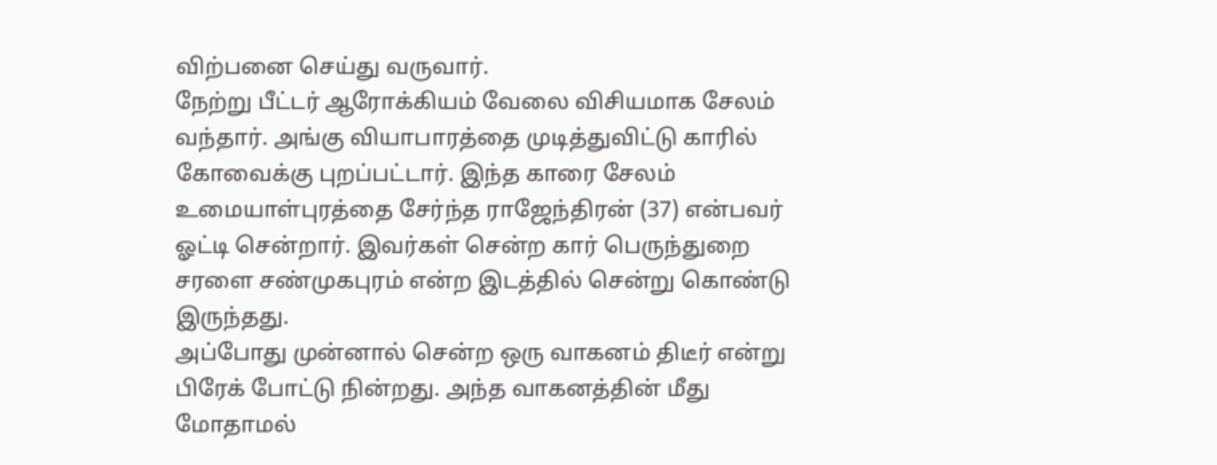விற்பனை செய்து வருவார்.
நேற்று பீட்டர் ஆரோக்கியம் வேலை விசியமாக சேலம் வந்தார். அங்கு வியாபாரத்தை முடித்துவிட்டு காரில் கோவைக்கு புறப்பட்டார். இந்த காரை சேலம் உமையாள்புரத்தை சேர்ந்த ராஜேந்திரன் (37) என்பவர் ஓட்டி சென்றார். இவர்கள் சென்ற கார் பெருந்துறை சரளை சண்முகபுரம் என்ற இடத்தில் சென்று கொண்டு இருந்தது.
அப்போது முன்னால் சென்ற ஒரு வாகனம் திடீர் என்று பிரேக் போட்டு நின்றது. அந்த வாகனத்தின் மீது மோதாமல்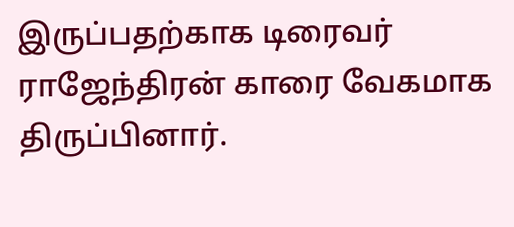இருப்பதற்காக டிரைவர் ராஜேந்திரன் காரை வேகமாக திருப்பினார்.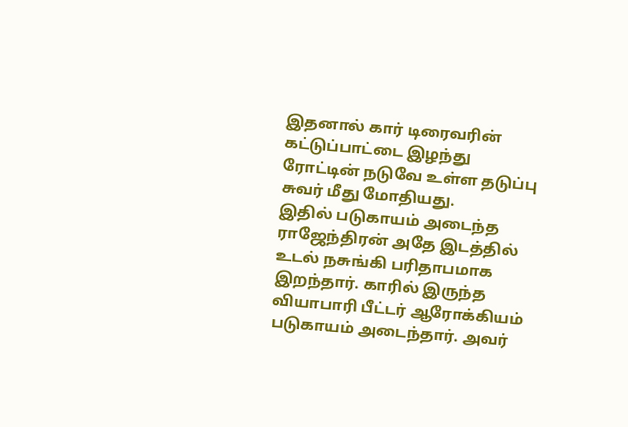இதனால் கார் டிரைவரின் கட்டுப்பாட்டை இழந்து ரோட்டின் நடுவே உள்ள தடுப்பு சுவர் மீது மோதியது.
இதில் படுகாயம் அடைந்த ராஜேந்திரன் அதே இடத்தில் உடல் நசுங்கி பரிதாபமாக இறந்தார். காரில் இருந்த வியாபாரி பீட்டர் ஆரோக்கியம் படுகாயம் அடைந்தார். அவர்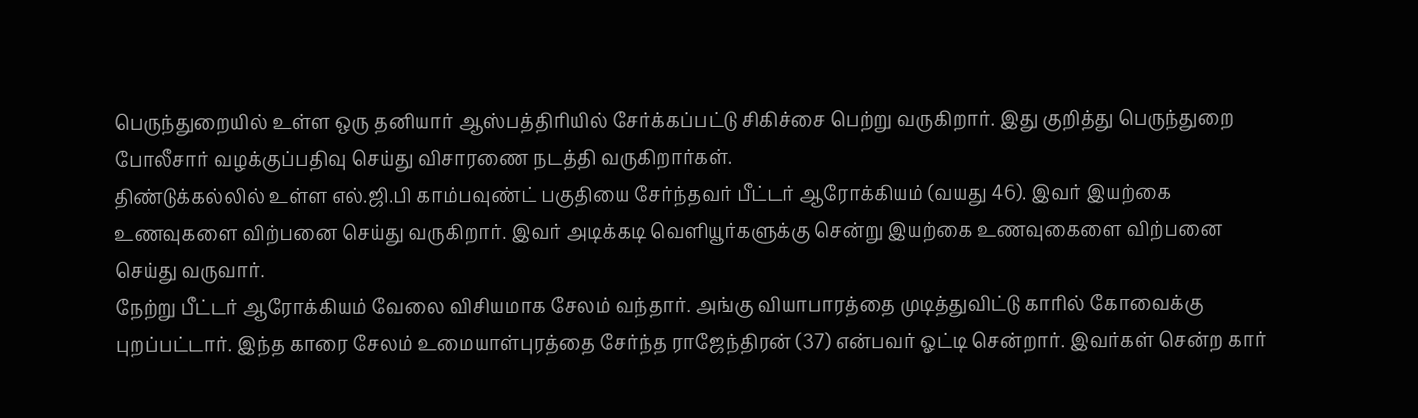பெருந்துறையில் உள்ள ஒரு தனியார் ஆஸ்பத்திரியில் சேர்க்கப்பட்டு சிகிச்சை பெற்று வருகிறார். இது குறித்து பெருந்துறை போலீசார் வழக்குப்பதிவு செய்து விசாரணை நடத்தி வருகிறார்கள்.
திண்டுக்கல்லில் உள்ள எல்.ஜி.பி காம்பவுண்ட் பகுதியை சேர்ந்தவர் பீட்டர் ஆரோக்கியம் (வயது 46). இவர் இயற்கை உணவுகளை விற்பனை செய்து வருகிறார். இவர் அடிக்கடி வெளியூர்களுக்கு சென்று இயற்கை உணவுகைளை விற்பனை செய்து வருவார்.
நேற்று பீட்டர் ஆரோக்கியம் வேலை விசியமாக சேலம் வந்தார். அங்கு வியாபாரத்தை முடித்துவிட்டு காரில் கோவைக்கு புறப்பட்டார். இந்த காரை சேலம் உமையாள்புரத்தை சேர்ந்த ராஜேந்திரன் (37) என்பவர் ஓட்டி சென்றார். இவர்கள் சென்ற கார்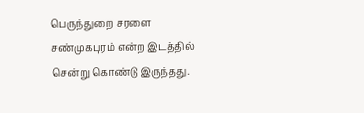பெருந்துறை சரளை சண்முகபுரம் என்ற இடத்தில் சென்று கொண்டு இருந்தது.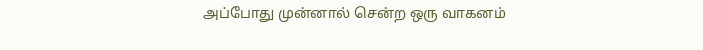அப்போது முன்னால் சென்ற ஒரு வாகனம்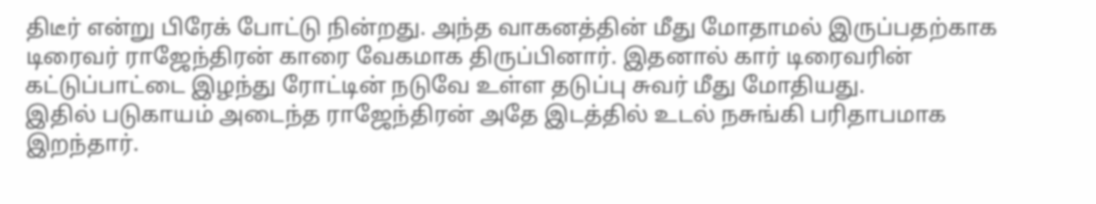திடீர் என்று பிரேக் போட்டு நின்றது. அந்த வாகனத்தின் மீது மோதாமல் இருப்பதற்காக டிரைவர் ராஜேந்திரன் காரை வேகமாக திருப்பினார். இதனால் கார் டிரைவரின் கட்டுப்பாட்டை இழந்து ரோட்டின் நடுவே உள்ள தடுப்பு சுவர் மீது மோதியது.
இதில் படுகாயம் அடைந்த ராஜேந்திரன் அதே இடத்தில் உடல் நசுங்கி பரிதாபமாக இறந்தார்.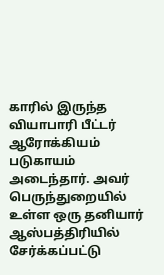காரில் இருந்த வியாபாரி பீட்டர் ஆரோக்கியம் படுகாயம் அடைந்தார். அவர் பெருந்துறையில் உள்ள ஒரு தனியார் ஆஸ்பத்திரியில் சேர்க்கப்பட்டு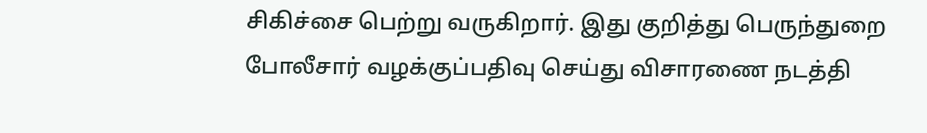சிகிச்சை பெற்று வருகிறார். இது குறித்து பெருந்துறை போலீசார் வழக்குப்பதிவு செய்து விசாரணை நடத்தி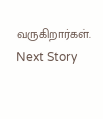வருகிறார்கள்.
Next Story